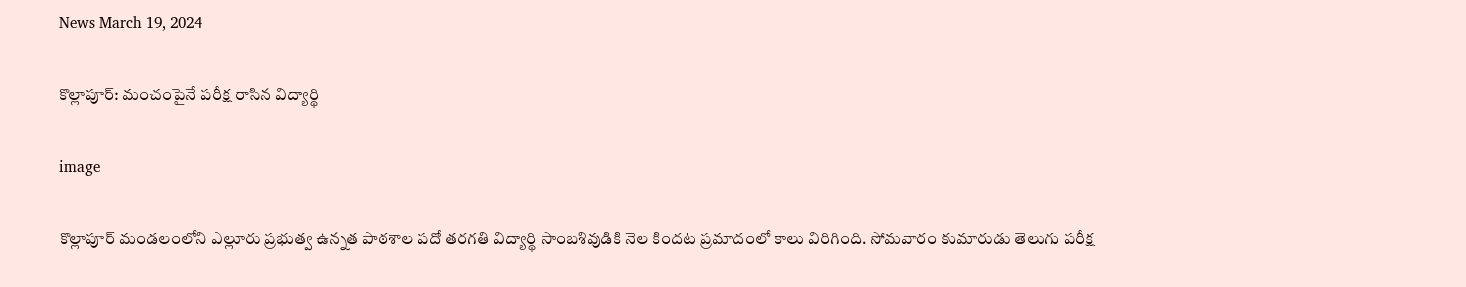News March 19, 2024

కొల్లాపూర్: మంచంపైనే పరీక్ష రాసిన విద్యార్థి

image

కొల్లాపూర్ మండలంలోని ఎల్లూరు ప్రభుత్వ ఉన్నత పాఠశాల పదో తరగతి విద్యార్థి సాంబశివుడికి నెల కిందట ప్రమాదంలో కాలు విరిగింది. సోమవారం కుమారుడు తెలుగు పరీక్ష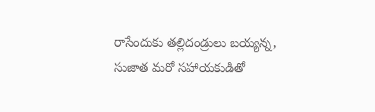రాసేందుకు తల్లిదండ్రులు బయ్యన్న, సుజాత మరో సహాయకుడితో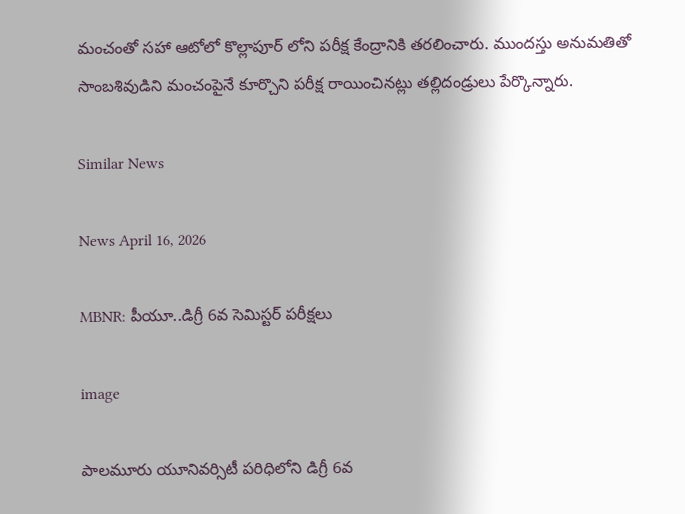మంచంతో సహా ఆటోలో కొల్లాపూర్ లోని పరీక్ష కేంద్రానికి తరలించారు. ముందస్తు అనుమతితో సాంబశివుడిని మంచంపైనే కూర్చొని పరీక్ష రాయించినట్లు తల్లిదండ్రులు పేర్కొన్నారు.

Similar News

News April 16, 2026

MBNR: పీయూ..డిగ్రీ 6వ సెమిస్టర్ పరీక్షలు

image

పాలమూరు యూనివర్సిటీ పరిధిలోని డిగ్రీ 6వ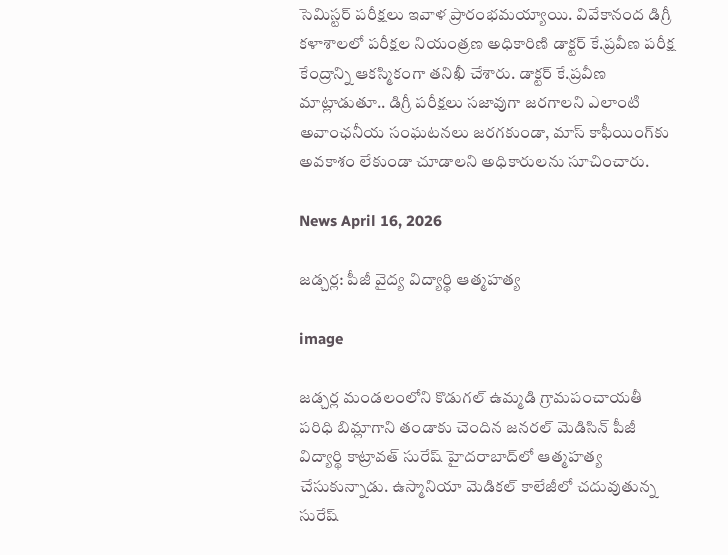సెమిస్టర్ పరీక్షలు ఇవాళ ప్రారంభమయ్యాయి. వివేకానంద డిగ్రీ కళాశాలలో పరీక్షల నియంత్రణ అధికారిణి డాక్టర్ కే.ప్రవీణ పరీక్ష కేంద్రాన్ని ఆకస్మికంగా తనిఖీ చేశారు. డాక్టర్ కే.ప్రవీణ మాట్లాడుతూ.. డిగ్రీ పరీక్షలు సజావుగా జరగాలని ఎలాంటి అవాంఛనీయ సంఘటనలు జరగకుండా, మాస్ కాఫీయింగ్‌కు అవకాశం లేకుండా చూడాలని అధికారులను సూచించారు.

News April 16, 2026

జడ్చర్ల: పీజీ వైద్య విద్యార్థి ఆత్మహత్య

image

జడ్చర్ల మండలంలోని కొడుగల్ ఉమ్మడి గ్రామపంచాయతీ పరిధి బిమ్లాగాని తండాకు చెందిన జనరల్ మెడిసిన్ పీజీ విద్యార్థి కాట్రావత్ సురేష్ హైదరాబాద్‌లో ఆత్మహత్య చేసుకున్నాడు. ఉస్మానియా మెడికల్ కాలేజీలో చదువుతున్న సురేష్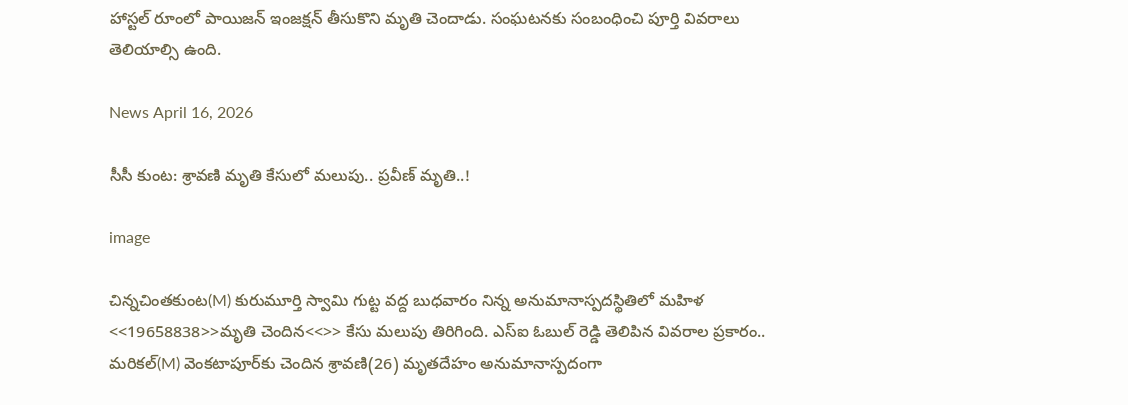హాస్టల్ రూంలో పాయిజన్ ఇంజక్షన్ తీసుకొని మృతి చెందాడు. సంఘటనకు సంబంధించి పూర్తి వివరాలు తెలియాల్సి ఉంది.

News April 16, 2026

సీసీ కుంట: శ్రావణి మృతి కేసులో మలుపు.. ప్రవీణ్ మృతి..!

image

చిన్నచింతకుంట(M) కురుమూర్తి స్వామి గుట్ట వద్ద బుధవారం నిన్న అనుమానాస్పదస్థితిలో మహిళ <<19658838>>మృతి చెందిన<<>> కేసు మలుపు తిరిగింది. ఎస్‌ఐ ఓబుల్ రెడ్డి తెలిపిన వివరాల ప్రకారం.. మరికల్(M) వెంకటాపూర్‌కు చెందిన శ్రావణి(26) మృతదేహం అనుమానాస్పదంగా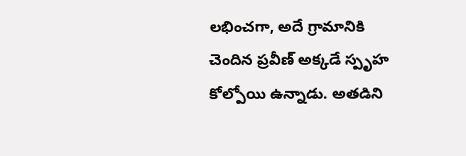లభించగా, అదే గ్రామానికి చెందిన ప్రవీణ్ అక్కడే స్పృహ కోల్పోయి ఉన్నాడు. అతడిని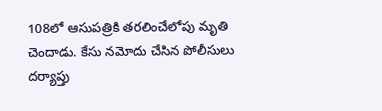108లో ఆసుపత్రికి తరలించేలోపు మృతి చెందాడు. కేసు నమోదు చేసిన పోలీసులు దర్యాప్తు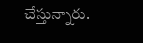చేస్తున్నారు.